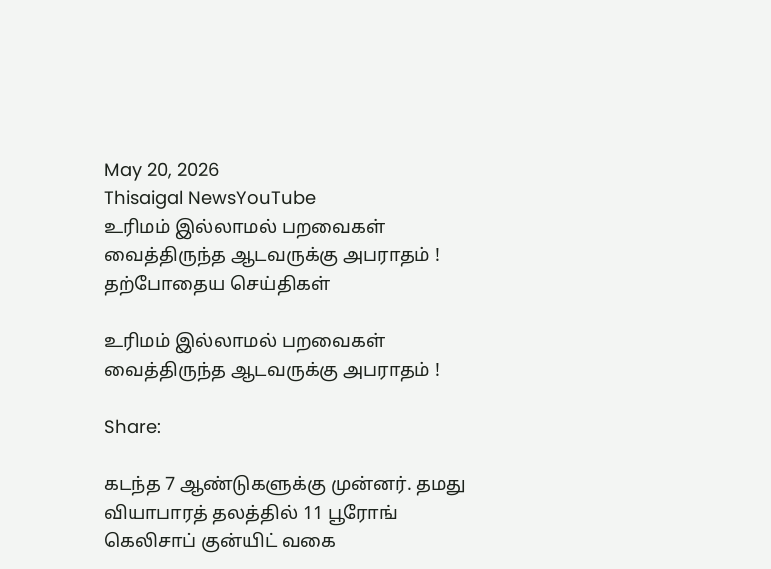May 20, 2026
Thisaigal NewsYouTube
உரிமம் இல்லாமல் பறவைகள் வைத்திருந்த ஆடவருக்கு அபராதம் !
தற்போதைய செய்திகள்

உரிமம் இல்லாமல் பறவைகள் வைத்திருந்த ஆடவருக்கு அபராதம் !

Share:

கடந்த 7 ஆண்டுகளுக்கு முன்னர். தமது வியாபாரத் தலத்தில் 11 பூரோங் கெலிசாப் குன்யிட் வகை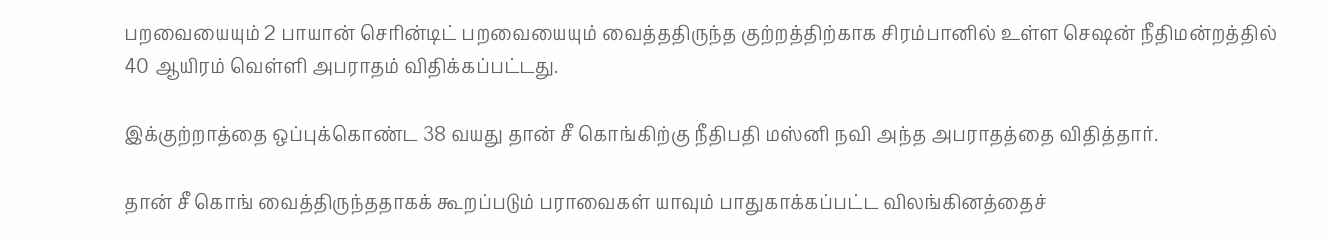பறவையையும் 2 பாயான் செரின்டிட் பறவையையும் வைத்ததிருந்த குற்றத்திற்காக சிரம்பானில் உள்ள செஷன் நீதிமன்றத்தில் 40 ஆயிரம் வெள்ளி அபராதம் விதிக்கப்பட்டது.

இக்குற்றாத்தை ஒப்புக்கொண்ட 38 வயது தான் சீ கொங்கிற்கு நீதிபதி மஸ்னி நவி அந்த அபராதத்தை விதித்தார்.

தான் சீ கொங் வைத்திருந்ததாகக் கூறப்படும் பராவைகள் யாவும் பாதுகாக்கப்பட்ட விலங்கினத்தைச்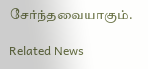சேர்ந்தவையாகும்.

Related News